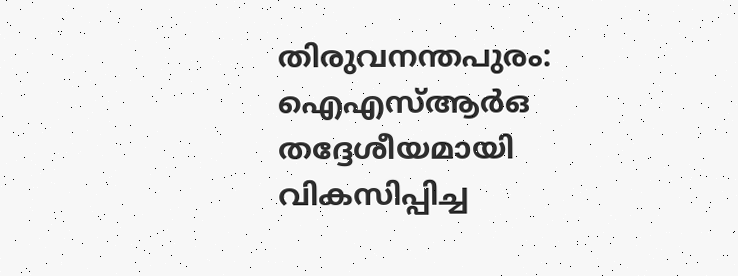തിരുവനന്തപുരം: ഐഎസ്ആര്‍ഒ തദ്ദേശീയമായി വികസിപ്പിച്ച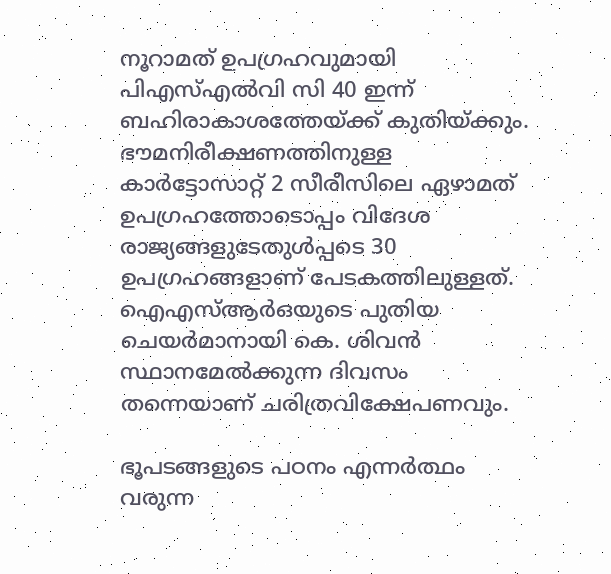നൂറാമത് ഉപഗ്രഹവുമായി പിഎസ്എല്‍വി സി 40 ഇന്ന് ബഹിരാകാശത്തേയ്ക്ക് കുതിയ്ക്കും. ഭൗമനിരീക്ഷണത്തിനുള്ള കാര്‍ട്ടോസാറ്റ് 2 സീരീസിലെ ഏഴാമത് ഉപഗ്രഹത്തോടൊപ്പം വിദേശ രാജ്യങ്ങളുടേതുള്‍പ്പടെ 30 ഉപഗ്രഹങ്ങളാണ് പേടകത്തിലുള്ളത്. ഐഎസ്ആര്‍ഒയുടെ പുതിയ ചെയര്‍മാനായി കെ. ശിവന്‍ സ്ഥാനമേല്‍ക്കുന്ന ദിവസം തന്നെയാണ് ചരിത്രവിക്ഷേപണവും.

ഭൂപടങ്ങളുടെ പഠനം എന്നര്‍ത്ഥം വരുന്ന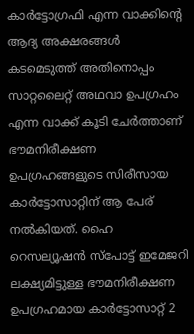കാര്‍ട്ടോഗ്രഫി എന്ന വാക്കിന്റെ ആദ്യ അക്ഷരങ്ങള്‍ കടമെടുത്ത് അതിനൊപ്പം സാറ്റലൈറ്റ് അഥവാ ഉപഗ്രഹം എന്ന വാക്ക് കൂടി ചേര്‍ത്താണ് ഭൗമനിരീക്ഷണ ഉപഗ്രഹങ്ങളുടെ സിരീസായ കാര്‍ട്ടോസാറ്റിന് ആ പേര് നല്‍കിയത്. ഹൈ റെസല്യൂഷന്‍ സ്‌പോട്ട് ഇമേജറി ലക്ഷ്യമിട്ടുള്ള ഭൗമനിരീക്ഷണ ഉപഗ്രഹമായ കാര്‍ട്ടോസാറ്റ് 2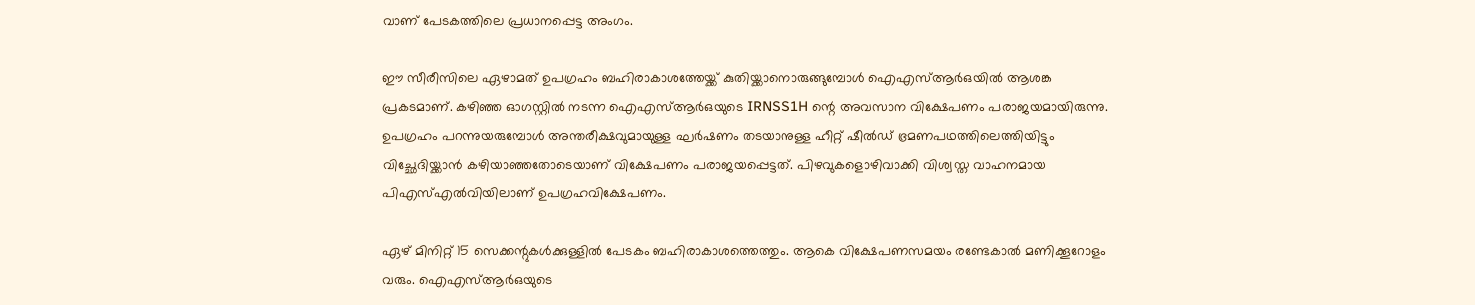വാണ് പേടകത്തിലെ പ്രധാനപ്പെട്ട അംഗം.

ഈ സീരീസിലെ ഏഴാമത് ഉപഗ്രഹം ബഹിരാകാശത്തേയ്ക്ക് കുതിയ്ക്കാനൊരുങ്ങുമ്പോള്‍ ഐഎസ്ആര്‍ഒയില്‍ ആശങ്ക പ്രകടമാണ്. കഴിഞ്ഞ ഓഗസ്റ്റില്‍ നടന്ന ഐഎസ്ആര്‍ഒയുടെ IRNSS1H ന്റെ അവസാന വിക്ഷേപണം പരാജയമായിരുന്നു. ഉപഗ്രഹം പറന്നുയരുമ്പോള്‍ അന്തരീക്ഷവുമായുള്ള ഘര്‍ഷണം തടയാനുള്ള ഹീറ്റ് ഷീല്‍ഡ് ഭ്രമണപഥത്തിലെത്തിയിട്ടും വിച്ഛേദിയ്ക്കാന്‍ കഴിയാഞ്ഞതോടെയാണ് വിക്ഷേപണം പരാജയപ്പെട്ടത്. പിഴവുകളൊഴിവാക്കി വിശ്വസ്ത വാഹനമായ പിഎസ്എല്‍വിയിലാണ് ഉപഗ്രഹവിക്ഷേപണം.

ഏഴ് മിനിറ്റ് 15 സെക്കന്റുകള്‍ക്കുള്ളില്‍ പേടകം ബഹിരാകാശത്തെത്തും. ആകെ വിക്ഷേപണസമയം രണ്ടേകാല്‍ മണിക്കൂറോളം വരും. ഐഎസ്ആര്‍ഒയുടെ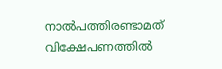നാല്‍പത്തിരണ്ടാമത് വിക്ഷേപണത്തില്‍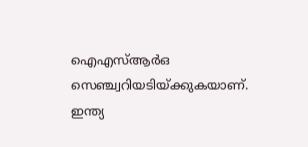ഐഎസ്ആര്‍ഒ സെഞ്ച്വറിയടിയ്ക്കുകയാണ്. ഇന്ത്യ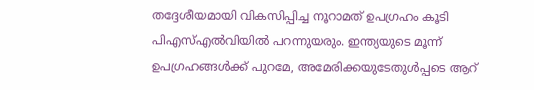തദ്ദേശീയമായി വികസിപ്പിച്ച നൂറാമത് ഉപഗ്രഹം കൂടി പിഎസ്എല്‍വിയില്‍ പറന്നുയരും. ഇന്ത്യയുടെ മൂന്ന് ഉപഗ്രഹങ്ങള്‍ക്ക് പുറമേ, അമേരിക്കയുടേതുള്‍പ്പടെ ആറ്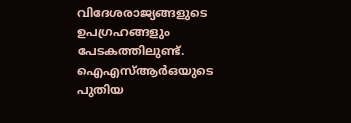വിദേശരാജ്യങ്ങളുടെ ഉപഗ്രഹങ്ങളും പേടകത്തിലുണ്ട്. ഐഎസ്ആര്‍ഒയുടെ പുതിയ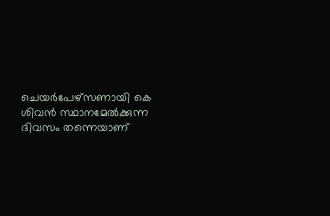ചെയര്‍പേഴ്‌സണായി കെ ശിവന്‍ സ്ഥാനമേല്‍ക്കുന്ന ദിവസം തന്നെയാണ്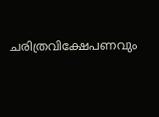ചരിത്രവിക്ഷേപണവും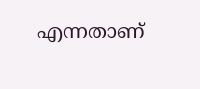എന്നതാണ്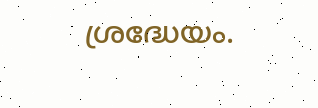ശ്രദ്ധേയം.